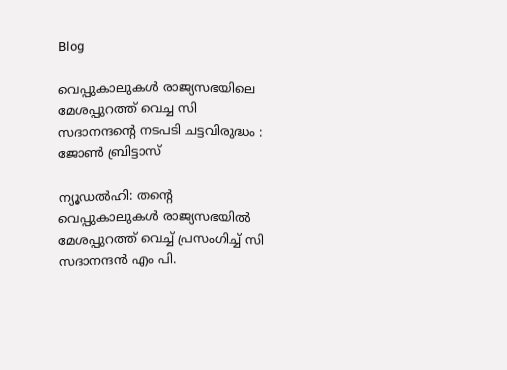Blog

വെപ്പുകാലുകള്‍ രാജ്യസഭയിലെ മേശപ്പുറത്ത് വെച്ച സി സദാനന്ദന്റെ നടപടി ചട്ടവിരുദ്ധം : ജോണ്‍ ബ്രിട്ടാസ്

ന്യൂഡല്‍ഹി: തന്റെ വെപ്പുകാലുകള്‍ രാജ്യസഭയില്‍ മേശപ്പുറത്ത് വെച്ച് പ്രസംഗിച്ച് സി സദാനന്ദന്‍ എം പി.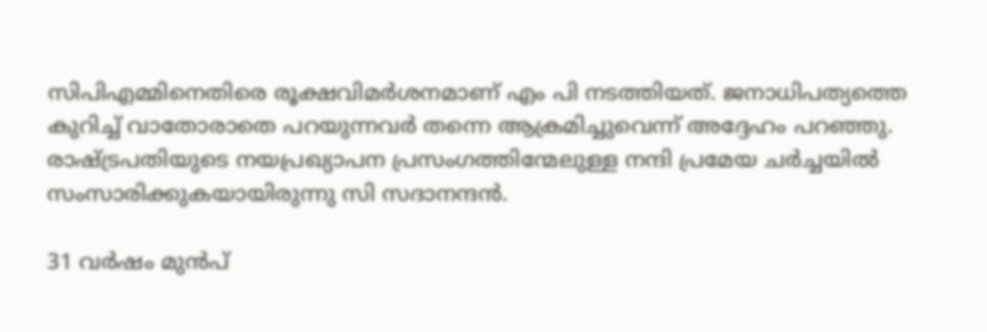സിപിഎമ്മിനെതിരെ രൂക്ഷവിമര്‍ശനമാണ് എം പി നടത്തിയത്. ജനാധിപത്യത്തെ കുറിച്ച് വാതോരാതെ പറയുന്നവര്‍ തന്നെ ആക്രമിച്ചുവെന്ന് അദ്ദേഹം പറഞ്ഞു. രാഷ്ട്രപതിയുടെ നയപ്രഖ്യാപന പ്രസംഗത്തിന്മേലുള്ള നന്ദി പ്രമേയ ചര്‍ച്ചയില്‍ സംസാരിക്കുകയായിരുന്നു സി സദാനന്ദന്‍.

31 വര്‍ഷം മുന്‍പ്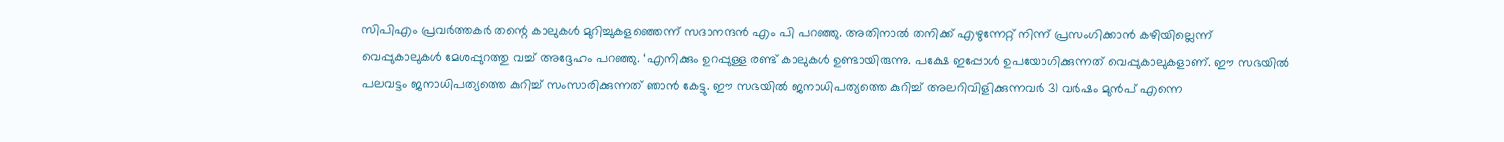സിപിഎം പ്രവര്‍ത്തകര്‍ തന്റെ കാലുകള്‍ മുറിച്ചുകളഞ്ഞെന്ന് സദാനന്ദന്‍ എം പി പറഞ്ഞു. അതിനാല്‍ തനിക്ക് എഴുന്നേറ്റ് നിന്ന് പ്രസംഗിക്കാന്‍ കഴിയില്ലെന്ന് വെപ്പുകാലുകള്‍ മേശപ്പുറത്തു വച്ച് അദ്ദേഹം പറഞ്ഞു. ‘എനിക്കും ഉറപ്പുള്ള രണ്ട് കാലുകള്‍ ഉണ്ടായിരുന്നു. പക്ഷേ ഇപ്പോള്‍ ഉപയോഗിക്കുന്നത് വെപ്പുകാലുകളാണ്. ഈ സഭയില്‍ പലവട്ടം ജനാധിപത്യത്തെ കുറിച്ച് സംസാരിക്കുന്നത് ഞാന്‍ കേട്ടു. ഈ സഭയില്‍ ജനാധിപത്യത്തെ കുറിച്ച് അലറിവിളിക്കുന്നവര്‍ 31 വര്‍ഷം മുന്‍പ് എന്നെ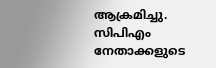ആക്രമിച്ചു. സിപിഎം നേതാക്കളുടെ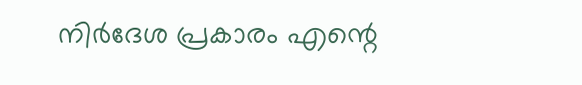നിര്‍ദേശ പ്രകാരം എന്റെ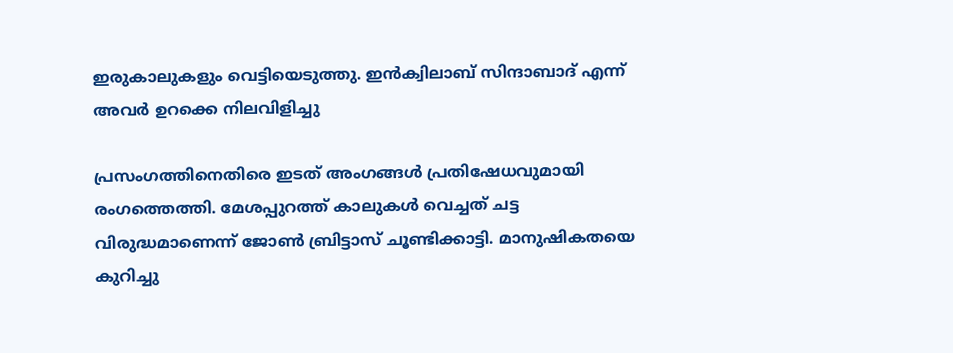ഇരുകാലുകളും വെട്ടിയെടുത്തു. ഇന്‍ക്വിലാബ് സിന്ദാബാദ് എന്ന് അവര്‍ ഉറക്കെ നിലവിളിച്ചു

പ്രസംഗത്തിനെതിരെ ഇടത് അംഗങ്ങള്‍ പ്രതിഷേധവുമായി രംഗത്തെത്തി. മേശപ്പുറത്ത് കാലുകള്‍ വെച്ചത് ചട്ട വിരുദ്ധമാണെന്ന് ജോണ്‍ ബ്രിട്ടാസ് ചൂണ്ടിക്കാട്ടി. മാനുഷികതയെ കുറിച്ചു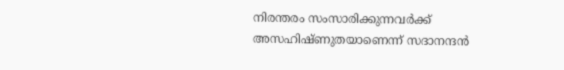നിരന്തരം സംസാരിക്കുന്നവര്‍ക്ക് അസഹിഷ്ണുതയാണെന്ന് സദാനന്ദന്‍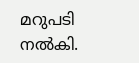മറുപടി നല്‍കി.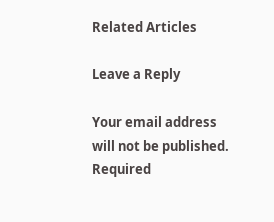Related Articles

Leave a Reply

Your email address will not be published. Required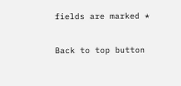fields are marked *

Back to top button